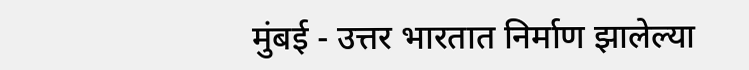मुंबई - उत्तर भारतात निर्माण झालेल्या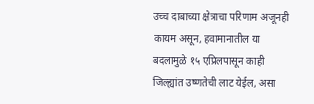उच्च दाबाच्या क्षेत्राचा परिणाम अजूनही कायम असून, हवामानातील या बदलामुळे १५ एप्रिलपासून काही जिल्ह्यांत उष्णतेची लाट येईल, असा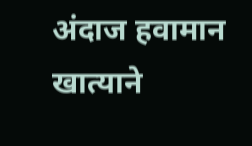अंदाज हवामान खात्याने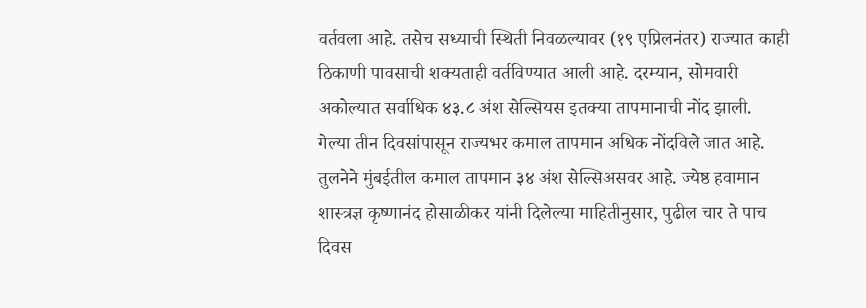वर्तवला आहे. तसेच सध्याची स्थिती निवळल्यावर (१९ एप्रिलनंतर) राज्यात काही ठिकाणी पावसाची शक्यताही वर्तविण्यात आली आहे. दरम्यान, सोमवारी अकोल्यात सर्वाधिक ४३.८ अंश सेल्सियस इतक्या तापमानाची नोंद झाली.
गेल्या तीन दिवसांपासून राज्यभर कमाल तापमान अधिक नोंदविले जात आहे. तुलनेने मुंबईतील कमाल तापमान ३४ अंश सेल्सिअसवर आहे. ज्येष्ठ हवामान शास्त्रज्ञ कृष्णानंद होसाळीकर यांनी दिलेल्या माहितीनुसार, पुढील चार ते पाच दिवस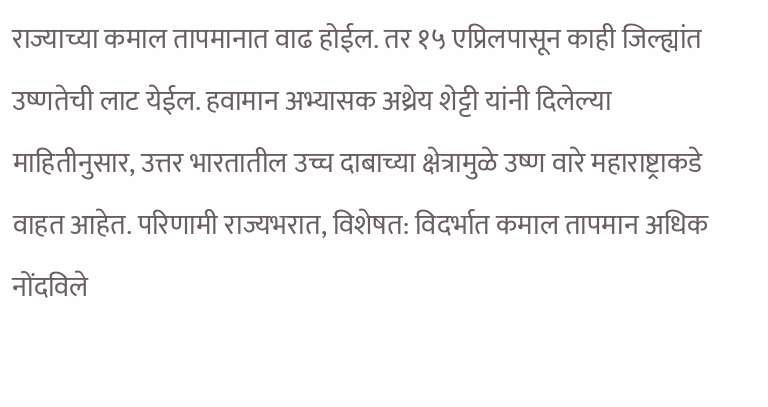राज्याच्या कमाल तापमानात वाढ होईल. तर १५ एप्रिलपासून काही जिल्ह्यांत उष्णतेची लाट येईल. हवामान अभ्यासक अथ्रेय शेट्टी यांनी दिलेल्या माहितीनुसार, उत्तर भारतातील उच्च दाबाच्या क्षेत्रामुळे उष्ण वारे महाराष्ट्राकडे वाहत आहेत. परिणामी राज्यभरात, विशेषत: विदर्भात कमाल तापमान अधिक नोंदविले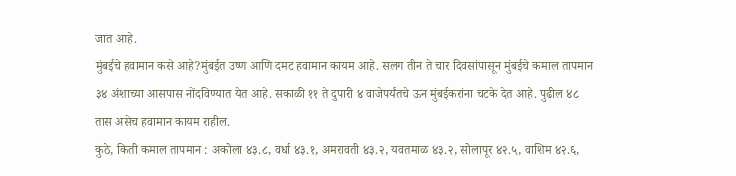जात आहे.
मुंबईचे हवामान कसे आहे?मुंबईत उष्ण आणि दमट हवामान कायम आहे. सलग तीन ते चार दिवसांपासून मुंबईचे कमाल तापमान ३४ अंशाच्या आसपास नोंदविण्यात येत आहे. सकाळी ११ ते दुपारी ४ वाजेपर्यंतचे ऊन मुंबईकरांना चटके देत आहे. पुढील ४८ तास असेच हवामान कायम राहील.
कुठे, किती कमाल तापमान : अकोला ४३.८, वर्धा ४३.१, अमरावती ४३.२, यवतमाळ ४३.२, सोलापूर ४२.५, वाशिम ४२.६,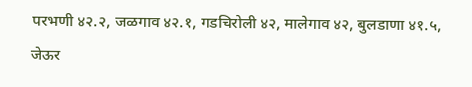परभणी ४२.२, जळगाव ४२.१, गडचिरोली ४२, मालेगाव ४२, बुलडाणा ४१.५, जेऊर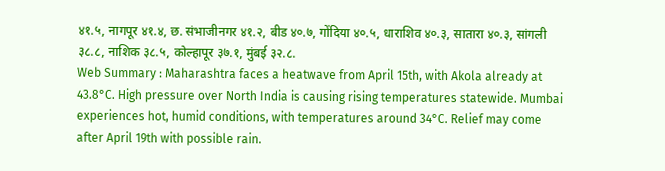४१.५, नागपूर ४१.४, छ. संभाजीनगर ४१.२, बीड ४०.७, गोंदिया ४०.५, धाराशिव ४०.३, सातारा ४०.३, सांगली ३८.८, नाशिक ३८.५, कोल्हापूर ३७.१, मुंबई ३२.८.
Web Summary : Maharashtra faces a heatwave from April 15th, with Akola already at 43.8°C. High pressure over North India is causing rising temperatures statewide. Mumbai experiences hot, humid conditions, with temperatures around 34°C. Relief may come after April 19th with possible rain.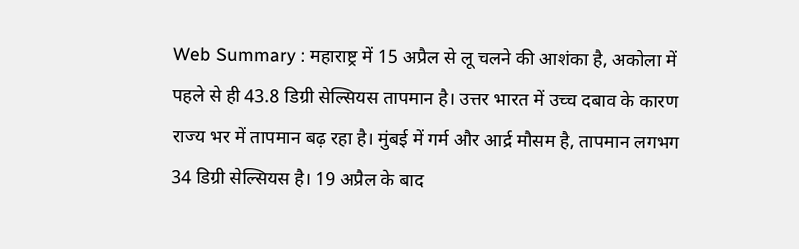Web Summary : महाराष्ट्र में 15 अप्रैल से लू चलने की आशंका है, अकोला में पहले से ही 43.8 डिग्री सेल्सियस तापमान है। उत्तर भारत में उच्च दबाव के कारण राज्य भर में तापमान बढ़ रहा है। मुंबई में गर्म और आर्द्र मौसम है, तापमान लगभग 34 डिग्री सेल्सियस है। 19 अप्रैल के बाद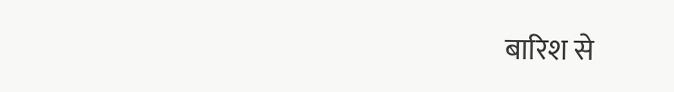बारिश से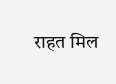राहत मिल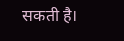सकती है।